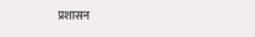प्रशासन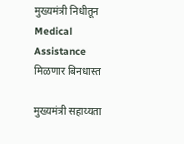मुख्यमंत्री निधीतून Medical Assistance मिळणार बिनधास्त

मुख्यमंत्री सहाय्यता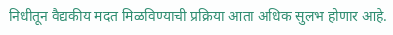निधीतून वैद्यकीय मदत मिळविण्याची प्रक्रिया आता अधिक सुलभ होणार आहे.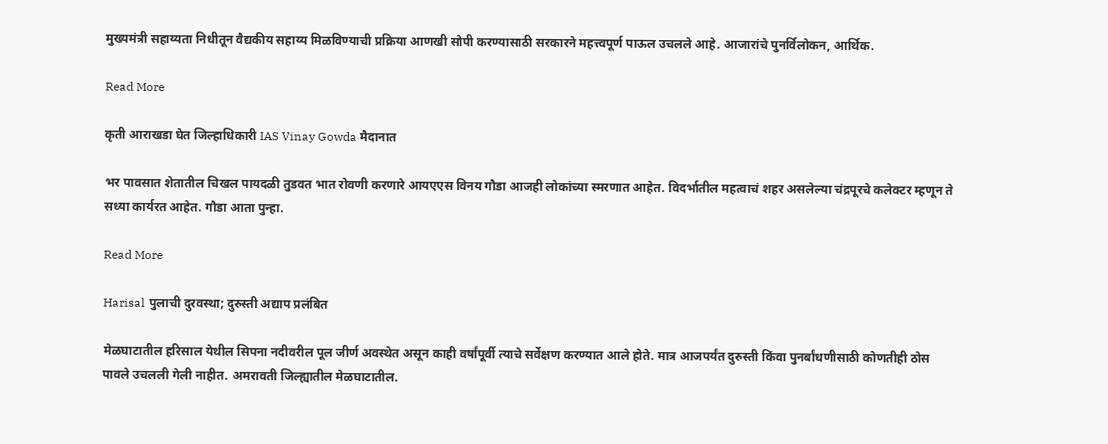मुख्यमंत्री सहाय्यता निधीतून वैद्यकीय सहाय्य मिळविण्याची प्रक्रिया आणखी सोपी करण्यासाठी सरकारने महत्त्वपूर्ण पाऊल उचलले आहे. आजारांचे पुनर्विलोकन, आर्थिक.

Read More

कृती आराखडा घेत जिल्हाधिकारी IAS Vinay Gowda मैदानात

भर पावसात शेतातील चिखल पायदळी तुडवत भात रोवणी करणारे आयएएस विनय गौडा आजही लोकांच्या स्मरणात आहेत. विदर्भातील महत्वाचं शहर असलेल्या चंद्रपूरचे कलेक्टर म्हणून ते सध्या कार्यरत आहेत. गौडा आता पुन्हा.

Read More

Harisal पुलाची दुरवस्था; दुरुस्ती अद्याप प्रलंबित

मेळघाटातील हरिसाल येथील सिपना नदीवरील पूल जीर्ण अवस्थेत असून काही वर्षांपूर्वी त्याचे सर्वेक्षण करण्यात आले होते. मात्र आजपर्यंत दुरुस्ती किंवा पुनर्बांधणीसाठी कोणतीही ठोस पावले उचलली गेली नाहीत. अमरावती जिल्ह्यातील मेळघाटातील.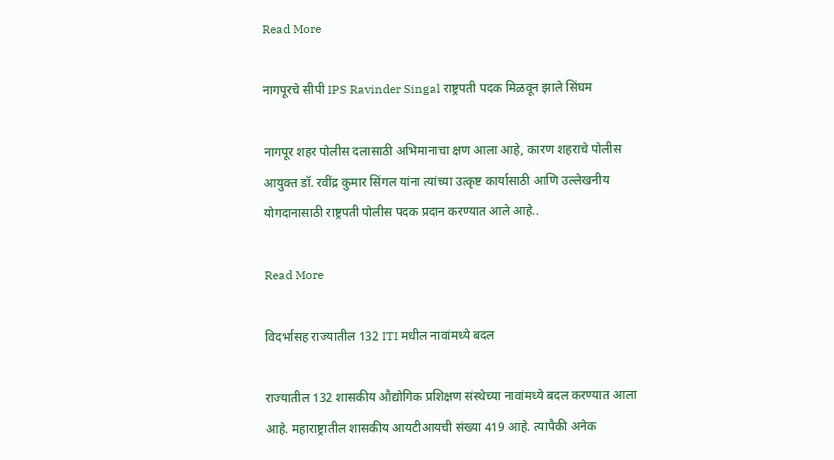Read More

नागपूरचे सीपी IPS Ravinder Singal राष्ट्रपती पदक मिळवून झाले सिंघम

नागपूर शहर पोलीस दलासाठी अभिमानाचा क्षण आला आहे, कारण शहराचे पोलीस आयुक्त डॉ. रवींद्र कुमार सिंगल यांना त्यांच्या उत्कृष्ट कार्यासाठी आणि उल्लेखनीय योगदानासाठी राष्ट्रपती पोलीस पदक प्रदान करण्यात आले आहे..

Read More

विदर्भासह राज्यातील 132 ITI मधील नावांमध्ये बदल

राज्यातील 132 शासकीय औद्योगिक प्रशिक्षण संस्थेच्या नावांमध्ये बदल करण्यात आला आहे. महाराष्ट्रातील शासकीय आयटीआयची संख्या 419 आहे. त्यापैकी अनेक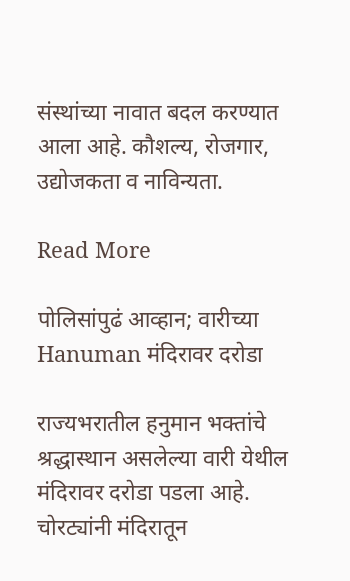संस्थांच्या नावात बदल करण्यात आला आहे. कौशल्य, रोजगार, उद्योजकता व नाविन्यता.

Read More

पोलिसांपुढं आव्हान; वारीच्या Hanuman मंदिरावर दरोडा

राज्यभरातील हनुमान भक्तांचे श्रद्धास्थान असलेल्या वारी येथील मंदिरावर दरोडा पडला आहे. चोरट्यांनी मंदिरातून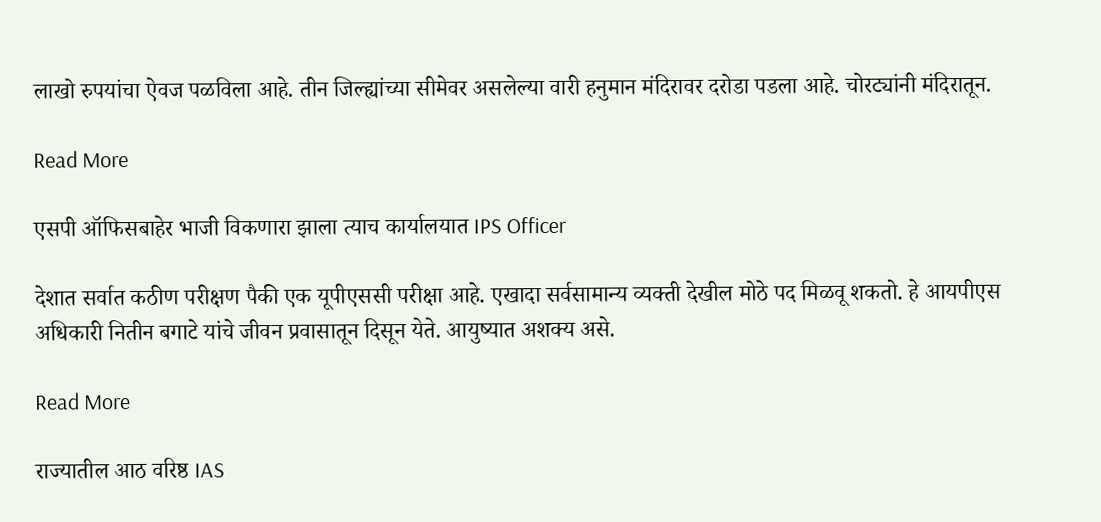लाखो रुपयांचा ऐवज पळविला आहे. तीन जिल्ह्यांच्या सीमेवर असलेल्या वारी हनुमान मंदिरावर दरोडा पडला आहे. चोरट्यांनी मंदिरातून.

Read More

एसपी ऑफिसबाहेर भाजी विकणारा झाला त्याच कार्यालयात IPS Officer

देशात सर्वात कठीण परीक्षण पैकी एक यूपीएससी परीक्षा आहे. एखादा सर्वसामान्य व्यक्ती देखील मोठे पद मिळवू शकतो. हे आयपीएस अधिकारी नितीन बगाटे यांचे जीवन प्रवासातून दिसून येते. आयुष्यात अशक्य असे.

Read More

राज्यातील आठ वरिष्ठ IAS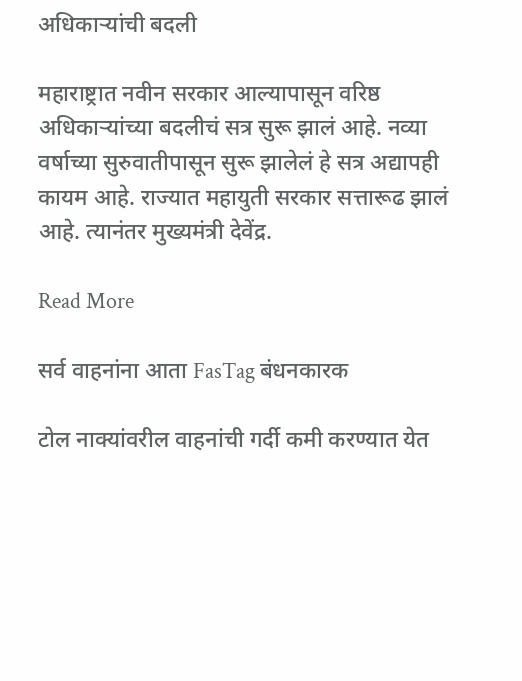अधिकाऱ्यांची बदली

महाराष्ट्रात नवीन सरकार आल्यापासून वरिष्ठ अधिकाऱ्यांच्या बदलीचं सत्र सुरू झालं आहे. नव्या वर्षाच्या सुरुवातीपासून सुरू झालेलं हे सत्र अद्यापही कायम आहे. राज्यात महायुती सरकार सत्तारूढ झालं आहे. त्यानंतर मुख्यमंत्री देवेंद्र.

Read More

सर्व वाहनांना आता FasTag बंधनकारक

टोल नाक्यांवरील वाहनांची गर्दी कमी करण्यात येत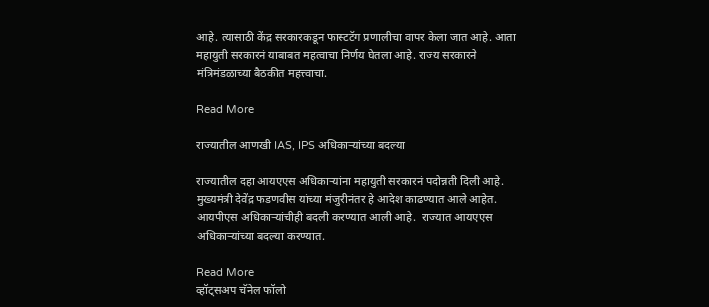आहे. त्यासाठी केंद्र सरकारकडून फास्टटॅग प्रणालीचा वापर केला जात आहे. आता महायुती सरकारनं याबाबत महत्वाचा निर्णय घेतला आहे. राज्य सरकारने मंत्रिमंडळाच्या बैठकीत महत्त्वाचा.

Read More

राज्यातील आणखी IAS, IPS अधिकाऱ्यांच्या बदल्या

राज्यातील दहा आयएएस अधिकाऱ्यांना महायुती सरकारनं पदोन्नती दिली आहे. मुख्यमंत्री देवेंद्र फडणवीस यांच्या मंजुरीनंतर हे आदेश काढण्यात आले आहेत. आयपीएस अधिकाऱ्यांचीही बदली करण्यात आली आहे.  राज्यात आयएएस अधिकाऱ्यांच्या बदल्या करण्यात.

Read More
व्हॉट्सअप चॅनेल फॉलो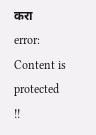करा
error: Content is protected !!